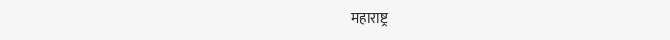महाराष्ट्र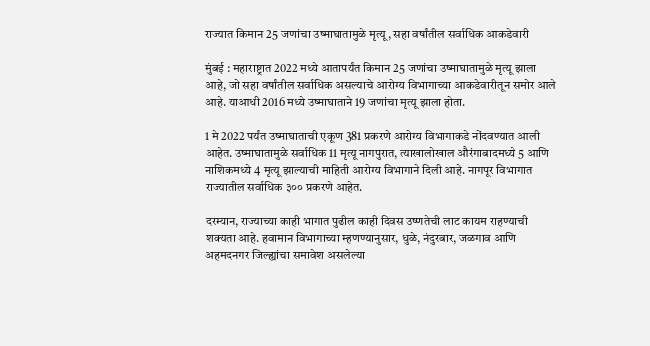राज्यात किमान 25 जणांचा उष्माघातामुळे मृत्यू, सहा वर्षांतील सर्वाधिक आकडेवारी

मुंबई : महाराष्ट्रात 2022 मध्ये आतापर्यंत किमान 25 जणांचा उष्माघातामुळे मृत्यू झाला आहे, जो सहा वर्षांतील सर्वाधिक असल्याचे आरोग्य विभागाच्या आकडेवारीतून समोर आले आहे. याआधी 2016 मध्ये उष्माघाताने 19 जणांचा मृत्यू झाला होता.

1 मे 2022 पर्यंत उष्माघाताची एकूण 381 प्रकरणे आरोग्य विभागाकडे नोंदवण्यात आली आहेत. उष्माघातामुळे सर्वाधिक 11 मृत्यू नागपुरात, त्याखालोखाल औरंगाबादमध्ये 5 आणि नाशिकमध्ये 4 मृत्यू झाल्याची माहिती आरोग्य विभागाने दिली आहे. नागपूर विभागात राज्यातील सर्वाधिक ३०० प्रकरणे आहेत.

दरम्यान, राज्याच्या काही भागात पुढील काही दिवस उष्णतेची लाट कायम राहण्याची शक्यता आहे. हवामान विभागाच्या म्हणण्यानुसार, धुळे, नंदुरबार, जळगाव आणि अहमदनगर जिल्ह्यांचा समावेश असलेल्या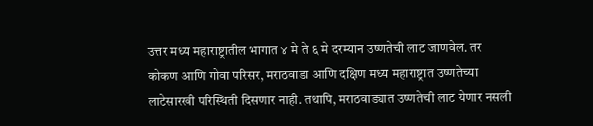उत्तर मध्य महाराष्ट्रातील भागात ४ मे ते ६ मे दरम्यान उष्णतेची लाट जाणवेल. तर कोकण आणि गोवा परिसर, मराठवाडा आणि दक्षिण मध्य महाराष्ट्रात उष्णतेच्या लाटेसारखी परिस्थिती दिसणार नाही. तथापि, मराठवाड्यात उष्णतेची लाट येणार नसली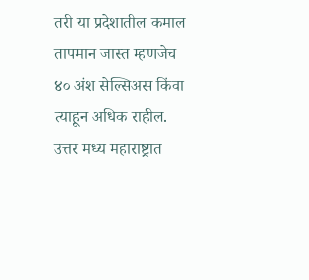तरी या प्रदेशातील कमाल तापमान जास्त म्हणजेच ४० अंश सेल्सिअस किंवा त्याहून अधिक राहील. उत्तर मध्य महाराष्ट्रात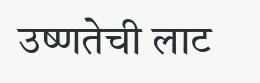उष्णतेची लाट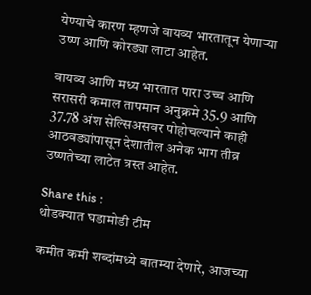येण्याचे कारण म्हणजे वायव्य भारतातून येणाऱ्या उष्ण आणि कोरड्या लाटा आहेत.

वायव्य आणि मध्य भारतात पारा उच्च आणि सरासरी कमाल तापमान अनुक्रमे 35.9 आणि 37.78 अंश सेल्सिअसवर पोहोचल्याने काही आठवड्यांपासून देशातील अनेक भाग तीव्र उष्णतेच्या लाटेत त्रस्त आहेत.

Share this :
थोडक्यात घडामोडी टीम

कमीत कमी शब्दांमध्ये बातम्या देणारे, आजच्या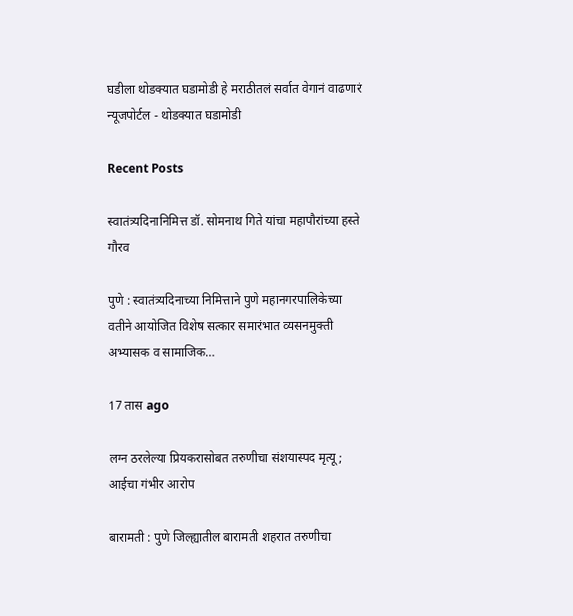घडीला थोडक्यात घडामोडी हे मराठीतलं सर्वात वेगानं वाढणारं न्यूजपोर्टल - थोडक्यात घडामोडी

Recent Posts

स्वातंत्र्यदिनानिमित्त डॉ. सोमनाथ गिते यांचा महापौरांच्या हस्ते गौरव

पुणे : स्वातंत्र्यदिनाच्या निमित्ताने पुणे महानगरपालिकेच्या वतीने आयोजित विशेष सत्कार समारंभात व्यसनमुक्ती अभ्यासक व सामाजिक…

17 तास ago

लग्न ठरलेल्या प्रियकरासोबत तरुणीचा संशयास्पद मृत्यू; आईचा गंभीर आरोप

बारामती : पुणे जिल्ह्यातील बारामती शहरात तरुणीचा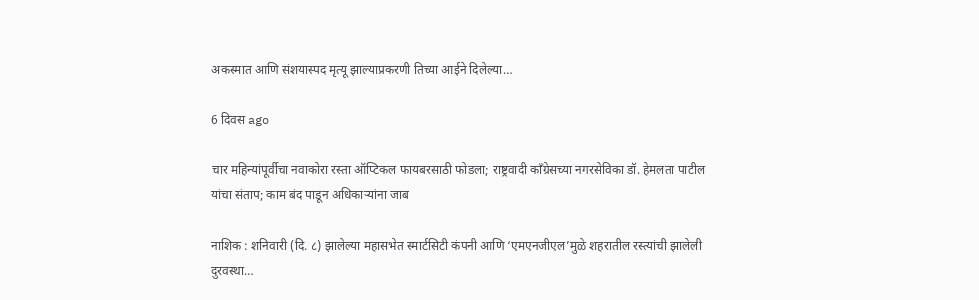अकस्मात आणि संशयास्पद मृत्यू झाल्याप्रकरणी तिच्या आईने दिलेल्या…

6 दिवस ago

चार महिन्यांपूर्वीचा नवाकोरा रस्ता ऑप्टिकल फायबरसाठी फोडला; राष्ट्रवादी काँग्रेसच्या नगरसेविका डॉ. हेमलता पाटील यांचा संताप; काम बंद पाडून अधिकाऱ्यांना जाब

नाशिक : शनिवारी (दि. ८) झालेल्या महासभेत स्मार्टसिटी कंपनी आणि ‘एमएनजीएल’मुळे शहरातील रस्त्यांची झालेली दुरवस्था…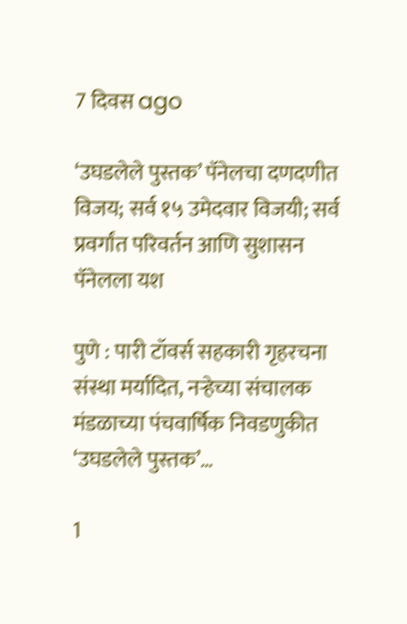7 दिवस ago

‘उघडलेले पुस्तक’ पॅनेलचा दणदणीत विजय; सर्व १५ उमेदवार विजयी; सर्व प्रवर्गांत परिवर्तन आणि सुशासन पॅनेलला यश

पुणे : पारी टॉवर्स सहकारी गृहरचना संस्था मर्यादित, नऱ्हेच्या संचालक मंडळाच्या पंचवार्षिक निवडणुकीत ‘उघडलेले पुस्तक’…

1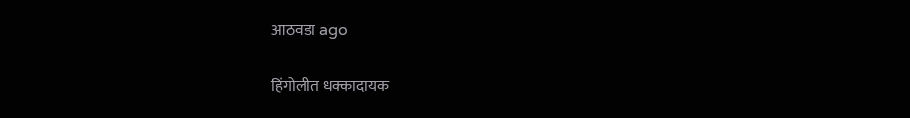आठवडा ago

हिंगोलीत धक्कादायक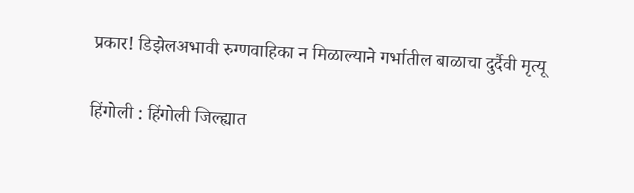प्रकार! डिझेलअभावी रुग्णवाहिका न मिळाल्याने गर्भातील बाळाचा दुर्दैवी मृत्यू

हिंगोली : हिंगोली जिल्ह्यात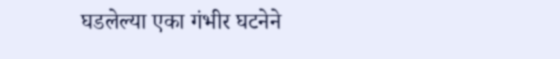घडलेल्या एका गंभीर घटनेने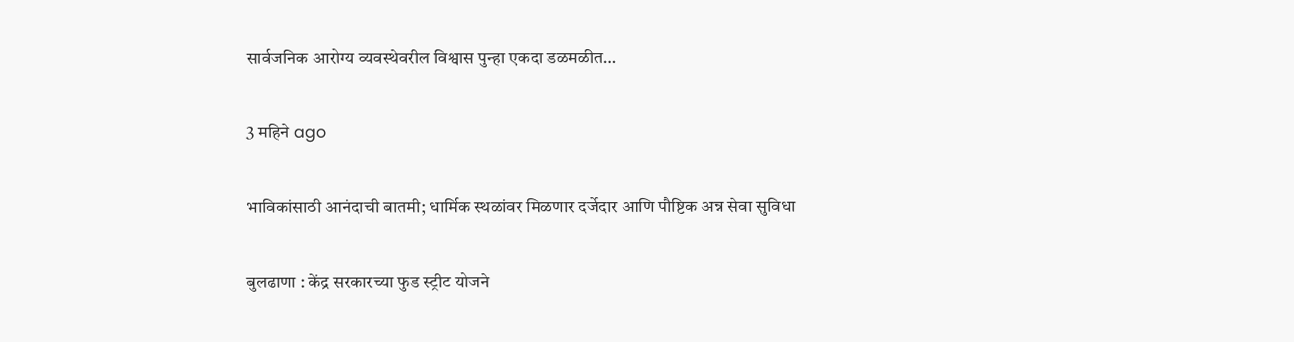सार्वजनिक आरोग्य व्यवस्थेवरील विश्वास पुन्हा एकदा डळमळीत…

3 महिने ago

भाविकांसाठी आनंदाची बातमी; धार्मिक स्थळांवर मिळणार दर्जेदार आणि पौष्टिक अन्न सेवा सुविधा

बुलढाणा : केंद्र सरकारच्या फुड स्ट्रीट योजने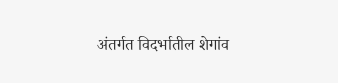अंतर्गत विदर्भातील शेगांव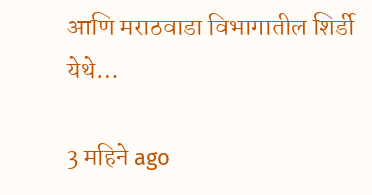आणि मराठवाडा विभागातील शिर्डी येथे…

3 महिने ago